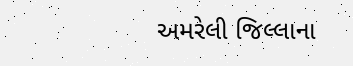અમરેલી જિલ્લાના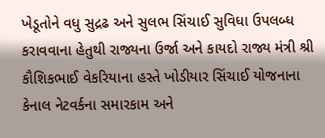ખેડૂતોને વધુ સુદ્રઢ અને સુલભ સિંચાઈ સુવિધા ઉપલબ્ધ કરાવવાના હેતુથી રાજ્યના ઉર્જા અને કાયદો રાજ્ય મંત્રી શ્રી કૌશિકભાઈ વેકરિયાના હસ્તે ખોડીયાર સિંચાઈ યોજનાના કેનાલ નેટવર્કના સમારકામ અને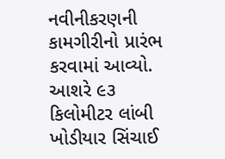નવીનીકરણની કામગીરીનો પ્રારંભ કરવામાં આવ્યો. આશરે ૯૩ કિલોમીટર લાંબી ખોડીયાર સિંચાઈ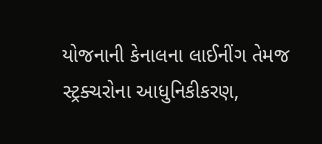યોજનાની કેનાલના લાઈનીંગ તેમજ સ્ટ્રક્ચરોના આધુનિકીકરણ,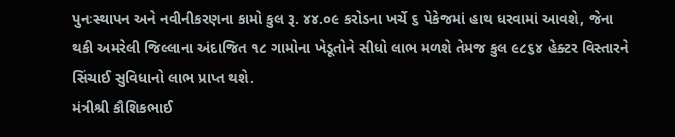પુનઃસ્થાપન અને નવીનીકરણના કામો કુલ રૂ. ૪૪.૦૯ કરોડના ખર્ચે ૬ પેકેજમાં હાથ ધરવામાં આવશે, જેના થકી અમરેલી જિલ્લાના અંદાજિત ૧૮ ગામોના ખેડૂતોને સીધો લાભ મળશે તેમજ કુલ ૯૮૬૪ હેક્ટર વિસ્તારને સિંચાઈ સુવિધાનો લાભ પ્રાપ્ત થશે.
મંત્રીશ્રી કૌશિકભાઈ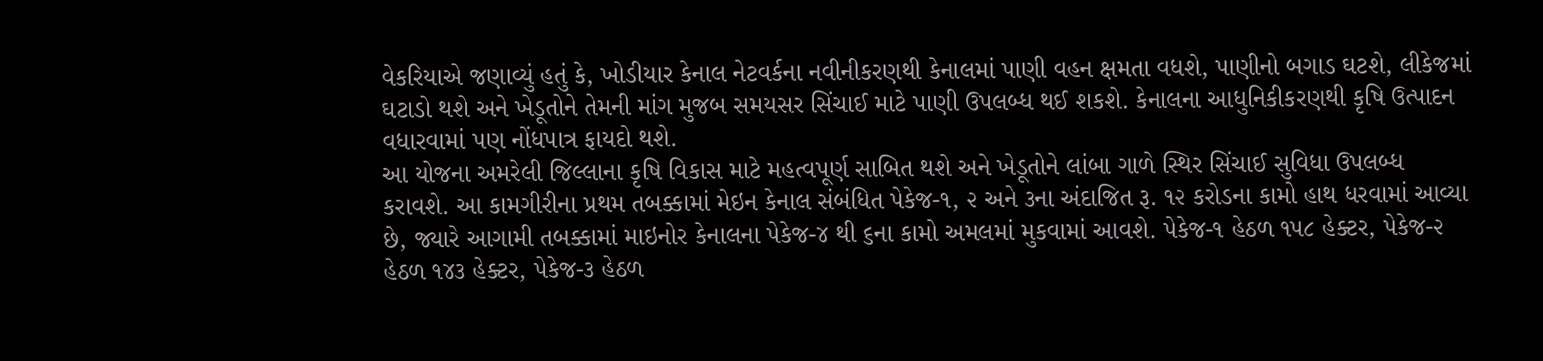વેકરિયાએ જણાવ્યું હતું કે, ખોડીયાર કેનાલ નેટવર્કના નવીનીકરણથી કેનાલમાં પાણી વહન ક્ષમતા વધશે, પાણીનો બગાડ ઘટશે, લીકેજમાં ઘટાડો થશે અને ખેડૂતોને તેમની માંગ મુજબ સમયસર સિંચાઈ માટે પાણી ઉપલબ્ધ થઈ શકશે. કેનાલના આધુનિકીકરણથી કૃષિ ઉત્પાદન વધારવામાં પણ નોંધપાત્ર ફાયદો થશે.
આ યોજના અમરેલી જિલ્લાના કૃષિ વિકાસ માટે મહત્વપૂર્ણ સાબિત થશે અને ખેડૂતોને લાંબા ગાળે સ્થિર સિંચાઈ સુવિધા ઉપલબ્ધ કરાવશે. આ કામગીરીના પ્રથમ તબક્કામાં મેઇન કેનાલ સંબંધિત પેકેજ-૧, ૨ અને ૩ના અંદાજિત રૂ. ૧૨ કરોડના કામો હાથ ધરવામાં આવ્યા છે, જ્યારે આગામી તબક્કામાં માઇનોર કેનાલના પેકેજ-૪ થી ૬ના કામો અમલમાં મુકવામાં આવશે. પેકેજ-૧ હેઠળ ૧૫૮ હેક્ટર, પેકેજ-૨ હેઠળ ૧૪૩ હેક્ટર, પેકેજ-૩ હેઠળ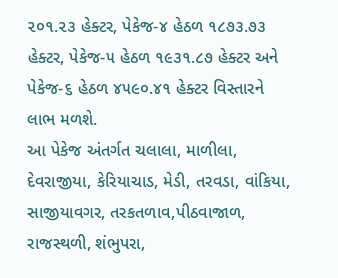૨૦૧.૨૩ હેક્ટર, પેકેજ-૪ હેઠળ ૧૮૭૩.૭૩ હેક્ટર, પેકેજ-૫ હેઠળ ૧૯૩૧.૮૭ હેક્ટર અને પેકેજ-૬ હેઠળ ૪૫૯૦.૪૧ હેક્ટર વિસ્તારને લાભ મળશે.
આ પેકેજ અંતર્ગત ચલાલા, માળીલા, દેવરાજીયા, કેરિયાચાડ, મેડી, તરવડા, વાંકિયા, સાજીયાવગર, તરકતળાવ,પીઠવાજાળ, રાજસ્થળી, શંભુપરા,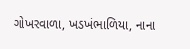ગોખરવાળા, ખડખંભાળિયા, નાના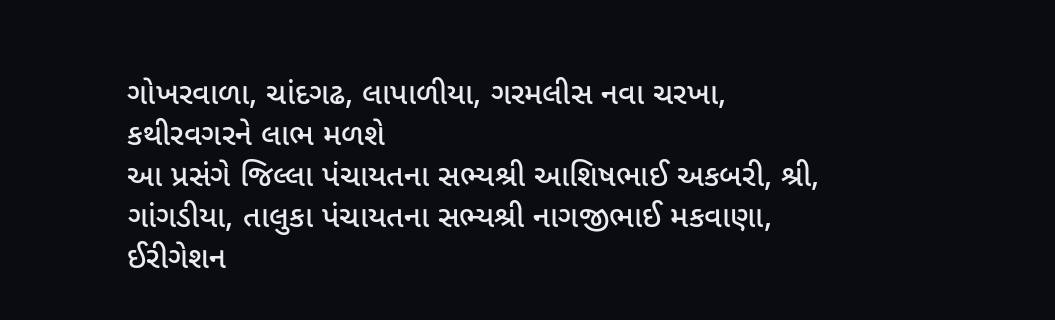ગોખરવાળા, ચાંદગઢ, લાપાળીયા, ગરમલીસ નવા ચરખા, કથીરવગરને લાભ મળશે
આ પ્રસંગે જિલ્લા પંચાયતના સભ્યશ્રી આશિષભાઈ અકબરી, શ્રી, ગાંગડીયા, તાલુકા પંચાયતના સભ્યશ્રી નાગજીભાઈ મકવાણા, ઈરીગેશન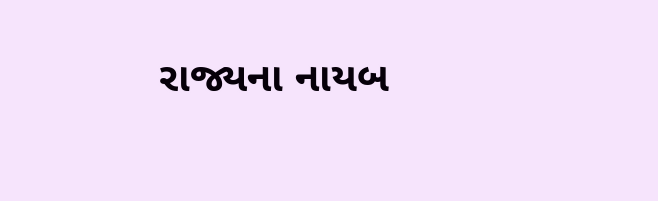રાજ્યના નાયબ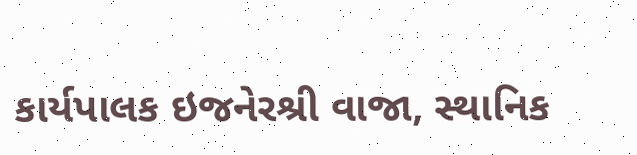કાર્યપાલક ઇજનેરશ્રી વાજા, સ્થાનિક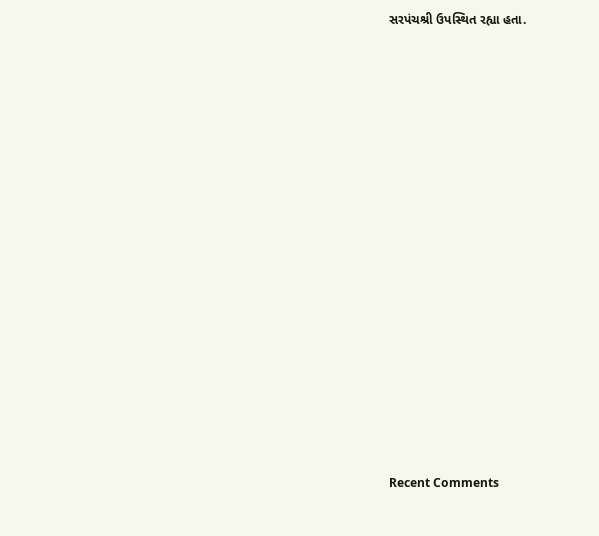સરપંચશ્રી ઉપસ્થિત રહ્યા હતા.


















Recent Comments